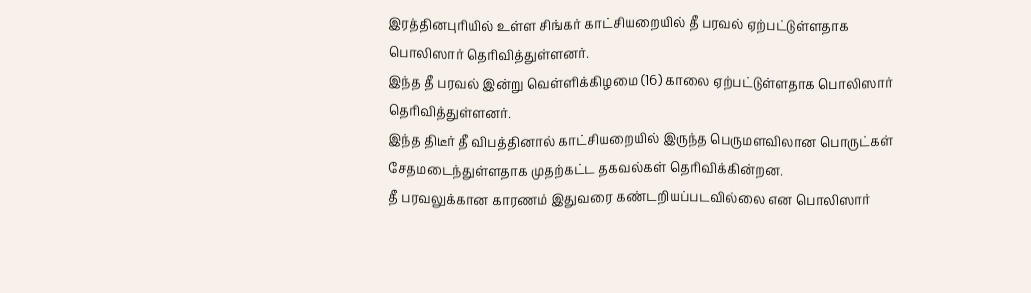இரத்தினபுரியில் உள்ள சிங்கர் காட்சியறையில் தீ பரவல் ஏற்பட்டுள்ளதாக பொலிஸார் தெரிவித்துள்ளனர்.
இந்த தீ பரவல் இன்று வெள்ளிக்கிழமை (16) காலை ஏற்பட்டுள்ளதாக பொலிஸார் தெரிவித்துள்ளனர்.
இந்த திடீர் தீ விபத்தினால் காட்சியறையில் இருந்த பெருமளவிலான பொருட்கள் சேதமடைந்துள்ளதாக முதற்கட்ட தகவல்கள் தெரிவிக்கின்றன.
தீ பரவலுக்கான காரணம் இதுவரை கண்டறியப்படவில்லை என பொலிஸார்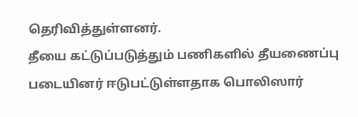தெரிவித்துள்ளனர்.
தீயை கட்டுப்படுத்தும் பணிகளில் தீயணைப்பு படையினர் ஈடுபட்டுள்ளதாக பொலிஸார்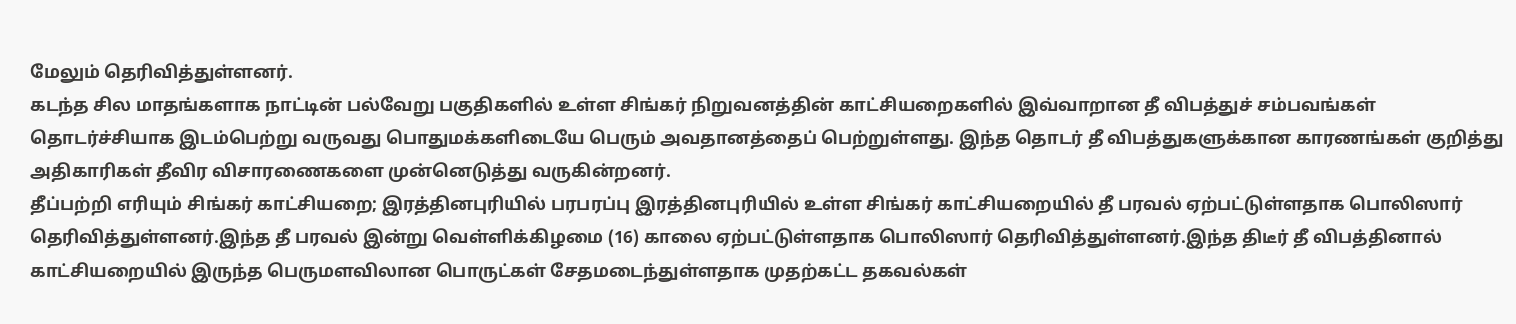மேலும் தெரிவித்துள்ளனர்.
கடந்த சில மாதங்களாக நாட்டின் பல்வேறு பகுதிகளில் உள்ள சிங்கர் நிறுவனத்தின் காட்சியறைகளில் இவ்வாறான தீ விபத்துச் சம்பவங்கள் தொடர்ச்சியாக இடம்பெற்று வருவது பொதுமக்களிடையே பெரும் அவதானத்தைப் பெற்றுள்ளது. இந்த தொடர் தீ விபத்துகளுக்கான காரணங்கள் குறித்து அதிகாரிகள் தீவிர விசாரணைகளை முன்னெடுத்து வருகின்றனர்.
தீப்பற்றி எரியும் சிங்கர் காட்சியறை; இரத்தினபுரியில் பரபரப்பு இரத்தினபுரியில் உள்ள சிங்கர் காட்சியறையில் தீ பரவல் ஏற்பட்டுள்ளதாக பொலிஸார் தெரிவித்துள்ளனர்.இந்த தீ பரவல் இன்று வெள்ளிக்கிழமை (16) காலை ஏற்பட்டுள்ளதாக பொலிஸார் தெரிவித்துள்ளனர்.இந்த திடீர் தீ விபத்தினால் காட்சியறையில் இருந்த பெருமளவிலான பொருட்கள் சேதமடைந்துள்ளதாக முதற்கட்ட தகவல்கள்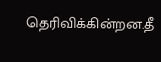தெரிவிக்கின்றன.தீ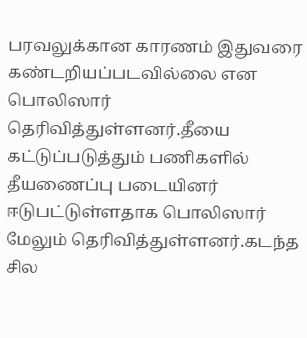பரவலுக்கான காரணம் இதுவரை கண்டறியப்படவில்லை என பொலிஸார் தெரிவித்துள்ளனர்.தீயை கட்டுப்படுத்தும் பணிகளில் தீயணைப்பு படையினர் ஈடுபட்டுள்ளதாக பொலிஸார் மேலும் தெரிவித்துள்ளனர்.கடந்த சில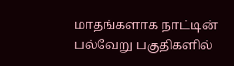மாதங்களாக நாட்டின் பல்வேறு பகுதிகளில்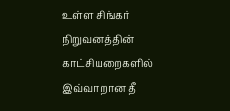உள்ள சிங்கர் நிறுவனத்தின் காட்சியறைகளில் இவ்வாறான தீ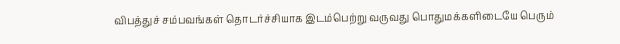விபத்துச் சம்பவங்கள் தொடர்ச்சியாக இடம்பெற்று வருவது பொதுமக்களிடையே பெரும்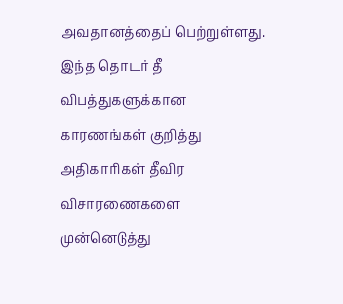அவதானத்தைப் பெற்றுள்ளது. இந்த தொடர் தீ விபத்துகளுக்கான காரணங்கள் குறித்து அதிகாரிகள் தீவிர விசாரணைகளை முன்னெடுத்து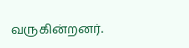வருகின்றனர்.